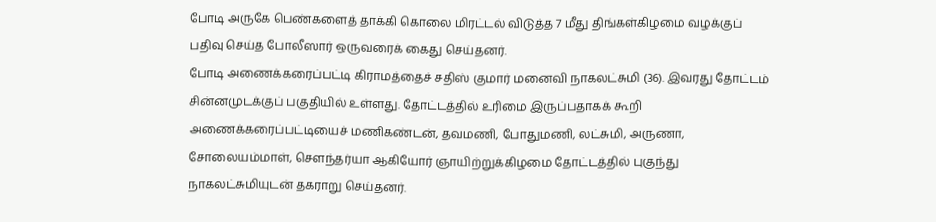போடி அருகே பெண்களைத் தாக்கி கொலை மிரட்டல் விடுத்த 7 மீது திங்கள்கிழமை வழக்குப் பதிவு செய்த போலீஸார் ஒருவரைக் கைது செய்தனர்.
போடி அணைக்கரைப்பட்டி கிராமத்தைச் சதிஸ் குமார் மனைவி நாகலட்சுமி (36). இவரது தோட்டம் சின்னமுடக்குப் பகுதியில் உள்ளது. தோட்டத்தில் உரிமை இருப்பதாகக் கூறி அணைக்கரைப்பட்டியைச் மணிகண்டன், தவமணி, போதுமணி, லட்சுமி, அருணா, சோலையம்மாள், சௌந்தர்யா ஆகியோர் ஞாயிற்றுக்கிழமை தோட்டத்தில் புகுந்து நாகலட்சுமியுடன் தகராறு செய்தனர்.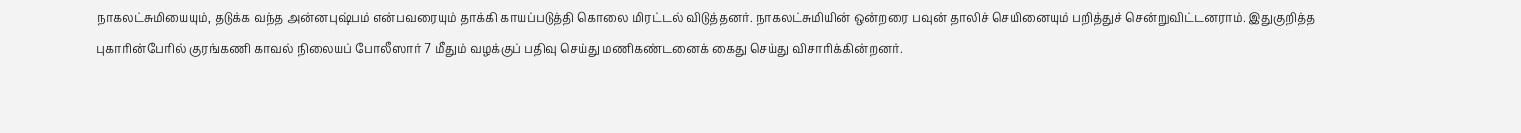நாகலட்சுமியையும், தடுக்க வந்த அன்னபுஷ்பம் என்பவரையும் தாக்கி காயப்படுத்தி கொலை மிரட்டல் விடுத்தனர். நாகலட்சுமியின் ஒன்றரை பவுன் தாலிச் செயினையும் பறித்துச் சென்றுவிட்டனராம். இதுகுறித்த புகாரின்பேரில் குரங்கணி காவல் நிலையப் போலீஸார் 7 மீதும் வழக்குப் பதிவு செய்து மணிகண்டனைக் கைது செய்து விசாரிக்கின்றனர்.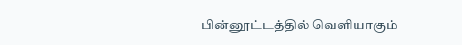பின்னூட்டத்தில் வெளியாகும்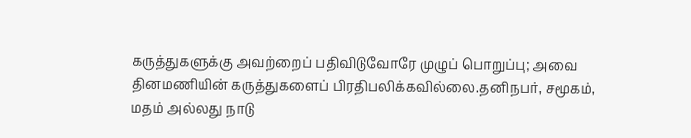கருத்துகளுக்கு அவற்றைப் பதிவிடுவோரே முழுப் பொறுப்பு; அவை தினமணியின் கருத்துகளைப் பிரதிபலிக்கவில்லை.தனிநபர், சமூகம், மதம் அல்லது நாடு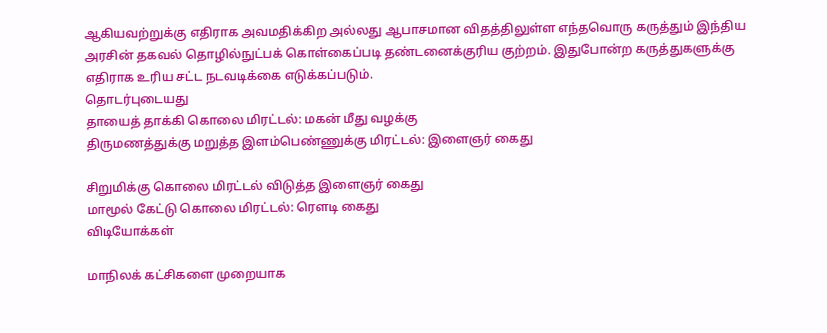ஆகியவற்றுக்கு எதிராக அவமதிக்கிற அல்லது ஆபாசமான விதத்திலுள்ள எந்தவொரு கருத்தும் இந்திய அரசின் தகவல் தொழில்நுட்பக் கொள்கைப்படி தண்டனைக்குரிய குற்றம். இதுபோன்ற கருத்துகளுக்கு எதிராக உரிய சட்ட நடவடிக்கை எடுக்கப்படும்.
தொடர்புடையது
தாயைத் தாக்கி கொலை மிரட்டல்: மகன் மீது வழக்கு
திருமணத்துக்கு மறுத்த இளம்பெண்ணுக்கு மிரட்டல்: இளைஞர் கைது

சிறுமிக்கு கொலை மிரட்டல் விடுத்த இளைஞர் கைது
மாமூல் கேட்டு கொலை மிரட்டல்: ரெளடி கைது
விடியோக்கள்

மாநிலக் கட்சிகளை முறையாக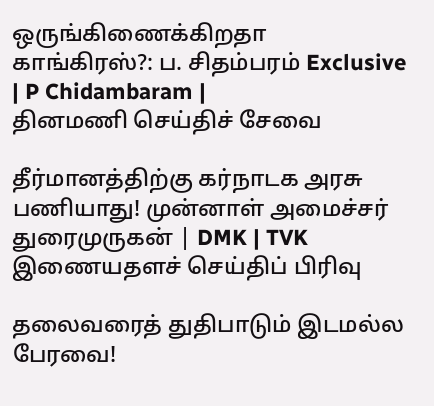ஒருங்கிணைக்கிறதா காங்கிரஸ்?: ப. சிதம்பரம் Exclusive | P Chidambaram |
தினமணி செய்திச் சேவை

தீர்மானத்திற்கு கர்நாடக அரசு பணியாது! முன்னாள் அமைச்சர் துரைமுருகன் | DMK | TVK
இணையதளச் செய்திப் பிரிவு

தலைவரைத் துதிபாடும் இடமல்ல பேரவை!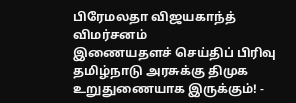பிரேமலதா விஜயகாந்த் விமர்சனம்
இணையதளச் செய்திப் பிரிவு
தமிழ்நாடு அரசுக்கு திமுக உறுதுணையாக இருக்கும்! -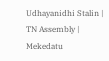Udhayanidhi Stalin | TN Assembly | Mekedatu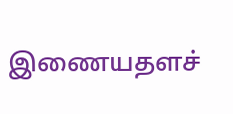இணையதளச்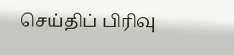செய்திப் பிரிவு